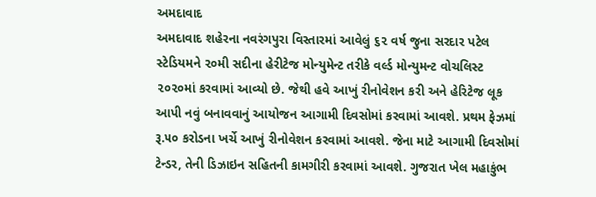અમદાવાદ
અમદાવાદ શહેરના નવરંગપુરા વિસ્તારમાં આવેલું ૬૨ વર્ષ જુના સરદાર પટેલ સ્ટેડિયમને ૨૦મી સદીના હેરીટેજ મોન્યુમેન્ટ તરીકે વર્લ્ડ મોન્યુમન્ટ વોચલિસ્ટ ૨૦૨૦માં કરવામાં આવ્યો છે. જેથી હવે આખું રીનોવેશન કરી અને હેરિટેજ લૂક આપી નવું બનાવવાનું આયોજન આગામી દિવસોમાં કરવામાં આવશે. પ્રથમ ફેઝમાં રૂ.૫૦ કરોડના ખર્ચે આખું રીનોવેશન કરવામાં આવશે. જેના માટે આગામી દિવસોમાં ટેન્ડર, તેની ડિઝાઇન સહિતની કામગીરી કરવામાં આવશે. ગુજરાત ખેલ મહાકુંભ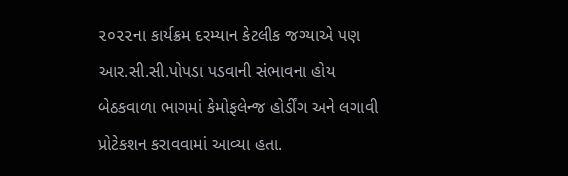૨૦૨૨ના કાર્યક્રમ દરમ્યાન કેટલીક જગ્યાએ પણ આર.સી.સી.પોપડા પડવાની સંભાવના હોય બેઠકવાળા ભાગમાં કેમોફલેન્જ હોર્ડીંગ અને લગાવી પ્રોટેકશન કરાવવામાં આવ્યા હતા.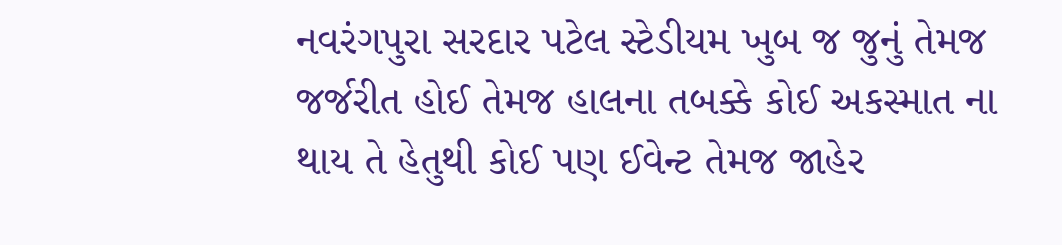નવરંગપુરા સરદાર પટેલ સ્ટેડીયમ ખુબ જ જુનું તેમજ જર્જરીત હોઈ તેમજ હાલના તબક્કે કોઈ અકસ્માત ના થાય તે હેતુથી કોઈ પણ ઈવેન્ટ તેમજ જાહેર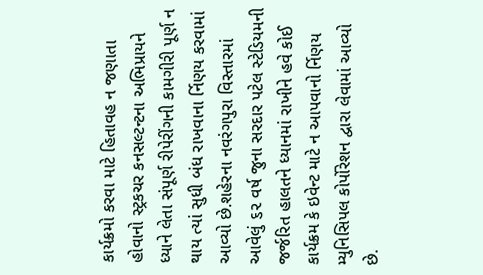કાર્યક્રમો કરવા માટે હિતાવહ ન જણાતા હોવાનો સ્ટ્રકચર કનસલ્ટન્ટના અભિપ્રાયને ધ્યાને લેતા સંપૂર્ણ રીપેરીંગની કામગીરી પૂર્ણ ન થાય ત્યાં સુધી બંધ રાખવાના ર્નિણય કરવામાં આવ્યો છે.શહેરના નવરંગપુરા વિસ્તારમાં આવેલું ૬૨ વર્ષ જુના સરદાર પટેલ સ્ટેડિયમની જર્જરિત હાલતને ધ્યાનમાં રાખીને હવે કોઈ કાર્યક્રમ કે ઇવેન્ટ માટે ન આપવાનો ર્નિણય મ્યુનિસિપલ કોર્પોરેશન દ્વારા લેવામાં આવ્યો છે.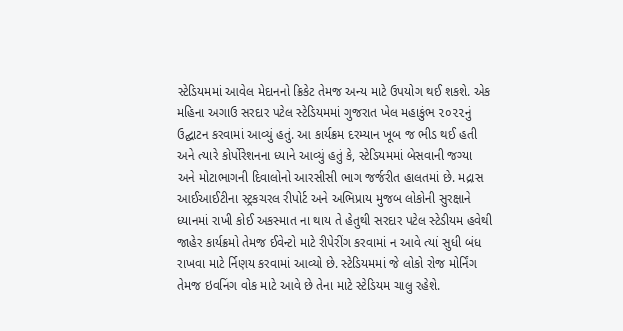સ્ટેડિયમમાં આવેલ મેદાનનો ક્રિકેટ તેમજ અન્ય માટે ઉપયોગ થઈ શકશે. એક મહિના અગાઉ સરદાર પટેલ સ્ટેડિયમમાં ગુજરાત ખેલ મહાકુંભ ૨૦૨૨નું ઉદ્ઘાટન કરવામાં આવ્યું હતું. આ કાર્યક્રમ દરમ્યાન ખૂબ જ ભીડ થઈ હતી અને ત્યારે કોર્પોરેશનના ધ્યાને આવ્યું હતું કે, સ્ટેડિયમમાં બેસવાની જગ્યા અને મોટાભાગની દિવાલોનો આરસીસી ભાગ જર્જરીત હાલતમાં છે. મદ્રાસ આઈઆઈટીના સ્ટ્રકચરલ રીપોર્ટ અને અભિપ્રાય મુજબ લોકોની સુરક્ષાને ધ્યાનમાં રાખી કોઈ અકસ્માત ના થાય તે હેતુથી સરદાર પટેલ સ્ટેડીયમ હવેથી જાહેર કાર્યક્રમો તેમજ ઈવેન્ટો માટે રીપેરીંગ કરવામાં ન આવે ત્યાં સુધી બંધ રાખવા માટે ર્નિણય કરવામાં આવ્યો છે. સ્ટેડિયમમાં જે લોકો રોજ મોર્નિંગ તેમજ ઇવનિંગ વોક માટે આવે છે તેના માટે સ્ટેડિયમ ચાલુ રહેશે.